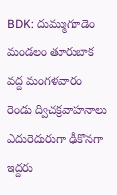BDK: దుమ్ముగూడెం మండలం తూరుబాక వద్ద మంగళవారం రెండు ద్విచక్రవాహనాలు ఎదురెదురుగా ఢీకొనగా ఇద్దరు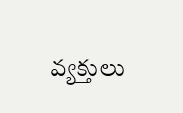వ్యక్తులు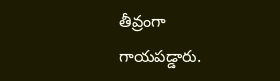తీవ్రంగా గాయపడ్డారు.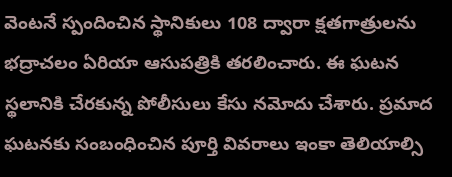వెంటనే స్పందించిన స్థానికులు 108 ద్వారా క్షతగాత్రులను భద్రాచలం ఏరియా ఆసుపత్రికి తరలించారు. ఈ ఘటన స్థలానికి చేరకున్న పోలీసులు కేసు నమోదు చేశారు. ప్రమాద ఘటనకు సంబంధించిన పూర్తి వివరాలు ఇంకా తెలియాల్సి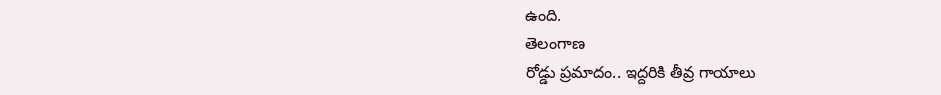ఉంది.
తెలంగాణ
రోడ్డు ప్రమాదం.. ఇద్దరికి తీవ్ర గాయాలు